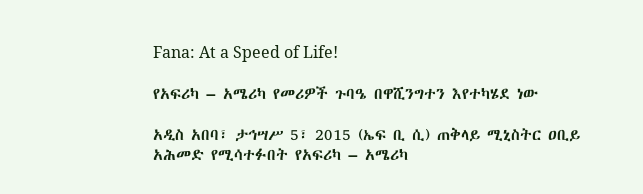Fana: At a Speed of Life!

የአፍሪካ – አሜሪካ የመሪዎች ጉባዔ በዋሺንግተን እየተካሄደ ነው

አዲስ አበባ፣ ታኅሣሥ 5፣ 2015 (ኤፍ ቢ ሲ) ጠቅላይ ሚኒስትር ዐቢይ አሕመድ የሚሳተፉበት የአፍሪካ – አሜሪካ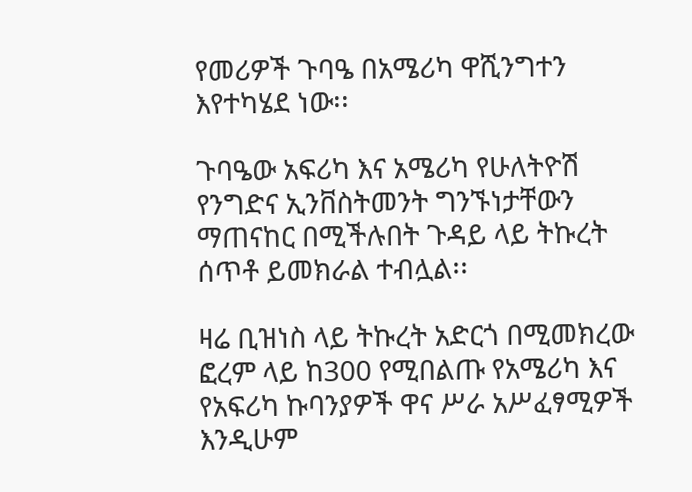የመሪዎች ጉባዔ በአሜሪካ ዋሺንግተን እየተካሄደ ነው፡፡

ጉባዔው አፍሪካ እና አሜሪካ የሁለትዮሽ የንግድና ኢንቨስትመንት ግንኙነታቸውን ማጠናከር በሚችሉበት ጉዳይ ላይ ትኩረት ሰጥቶ ይመክራል ተብሏል፡፡

ዛሬ ቢዝነስ ላይ ትኩረት አድርጎ በሚመክረው ፎረም ላይ ከ300 የሚበልጡ የአሜሪካ እና የአፍሪካ ኩባንያዎች ዋና ሥራ አሥፈፃሚዎች እንዲሁም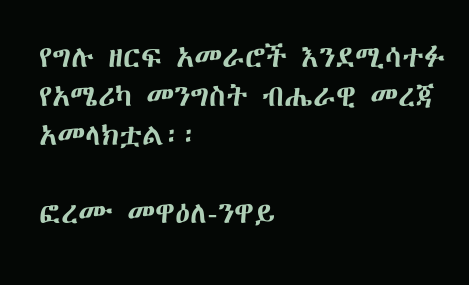የግሉ ዘርፍ አመራሮች እንደሚሳተፉ የአሜሪካ መንግስት ብሔራዊ መረጃ አመላክቷል፡፡

ፎረሙ መዋዕለ-ንዋይ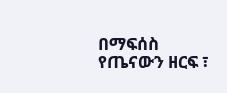በማፍሰስ የጤናውን ዘርፍ ፣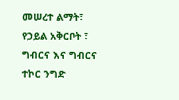መሠረተ ልማት፣ የኃይል አቅርቦት ፣ ግብርና እና ግብርና ተኮር ንግድ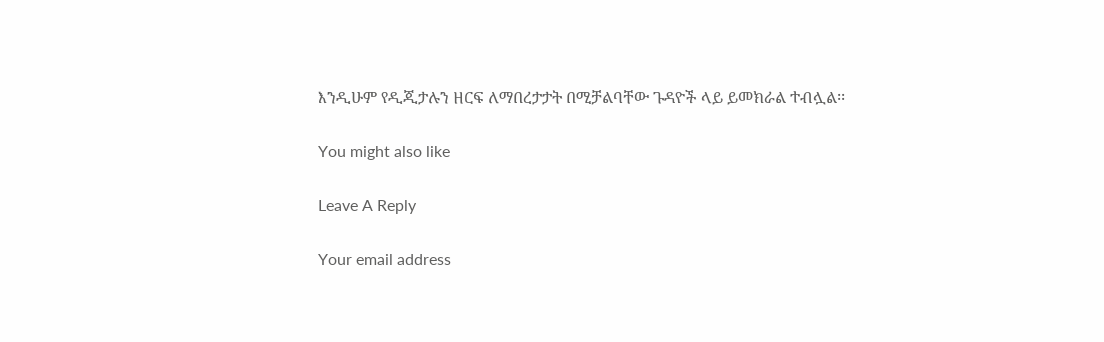እንዲሁም የዲጂታሉን ዘርፍ ለማበረታታት በሚቻልባቸው ጉዳዮች ላይ ይመክራል ተብሏል፡፡

You might also like

Leave A Reply

Your email address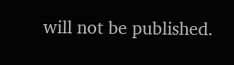will not be published.